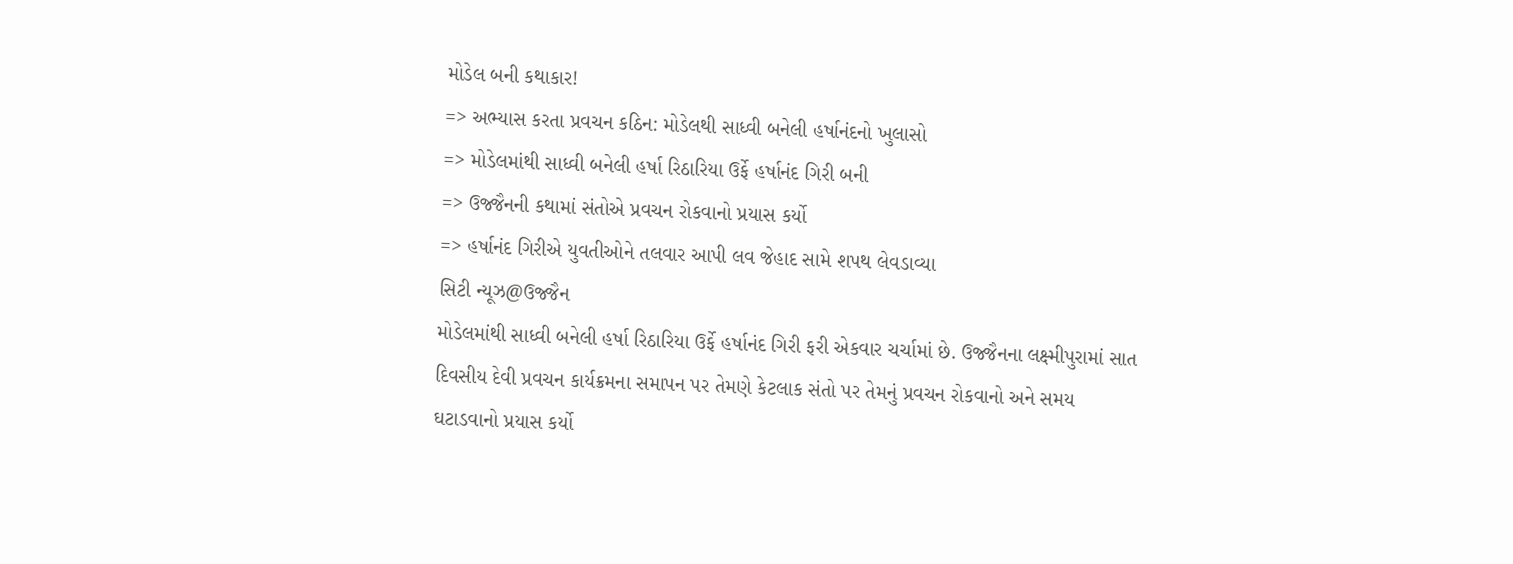મોડેલ બની કથાકાર!
=> અભ્યાસ કરતા પ્રવચન કઠિન: મોડેલથી સાધ્વી બનેલી હર્ષાનંદનો ખુલાસો
=> મોડેલમાંથી સાધ્વી બનેલી હર્ષા રિઠારિયા ઉર્ફે હર્ષાનંદ ગિરી બની
=> ઉજ્જૈનની કથામાં સંતોએ પ્રવચન રોકવાનો પ્રયાસ કર્યો
=> હર્ષાનંદ ગિરીએ યુવતીઓને તલવાર આપી લવ જેહાદ સામે શપથ લેવડાવ્યા
સિટી ન્યૂઝ@ઉજ્જૈન
મોડેલમાંથી સાધ્વી બનેલી હર્ષા રિઠારિયા ઉર્ફે હર્ષાનંદ ગિરી ફરી એકવાર ચર્ચામાં છે. ઉજ્જૈનના લક્ષ્મીપુરામાં સાત દિવસીય દેવી પ્રવચન કાર્યક્રમના સમાપન પર તેમણે કેટલાક સંતો પર તેમનું પ્રવચન રોકવાનો અને સમય ઘટાડવાનો પ્રયાસ કર્યો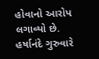હોવાનો આરોપ લગાવ્યો છે.
હર્ષાનંદે ગુરુવારે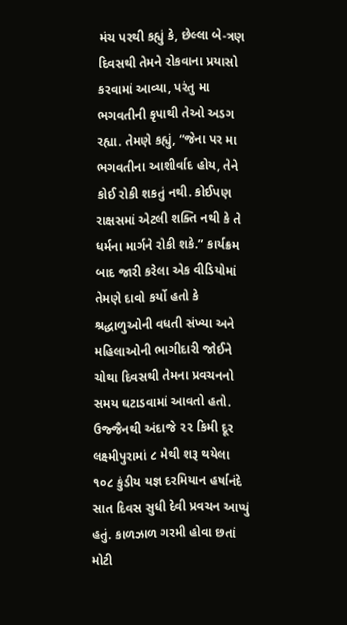મંચ પરથી કહ્યું કે, છેલ્લા બે-ત્રણ દિવસથી તેમને રોકવાના પ્રયાસો કરવામાં આવ્યા, પરંતુ મા ભગવતીની કૃપાથી તેઓ અડગ રહ્યા. તેમણે કહ્યું, “જેના પર મા ભગવતીના આશીર્વાદ હોય, તેને કોઈ રોકી શકતું નથી. કોઈપણ રાક્ષસમાં એટલી શક્તિ નથી કે તે ધર્મના માર્ગને રોકી શકે.” કાર્યક્રમ બાદ જારી કરેલા એક વીડિયોમાં તેમણે દાવો કર્યો હતો કે શ્રદ્ધાળુઓની વધતી સંખ્યા અને મહિલાઓની ભાગીદારી જોઈને ચોથા દિવસથી તેમના પ્રવચનનો સમય ઘટાડવામાં આવતો હતો.
ઉજ્જૈનથી અંદાજે ૨૨ કિમી દૂર લક્ષ્મીપુરામાં ૮ મેથી શરૂ થયેલા ૧૦૮ કુંડીય યજ્ઞ દરમિયાન હર્ષાનંદે સાત દિવસ સુધી દેવી પ્રવચન આપ્યું હતું. કાળઝાળ ગરમી હોવા છતાં મોટી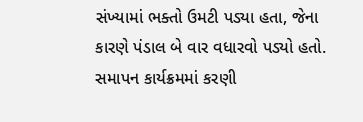સંખ્યામાં ભક્તો ઉમટી પડ્યા હતા, જેના કારણે પંડાલ બે વાર વધારવો પડ્યો હતો. સમાપન કાર્યક્રમમાં કરણી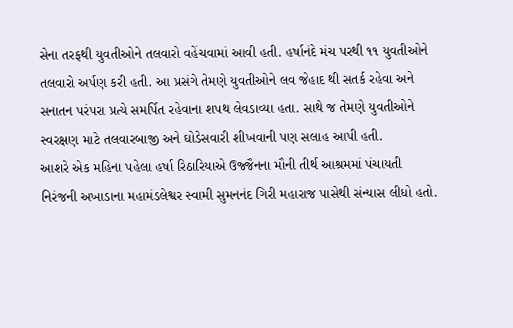સેના તરફથી યુવતીઓને તલવારો વહેંચવામાં આવી હતી. હર્ષાનંદે મંચ પરથી ૧૧ યુવતીઓને તલવારો અર્પણ કરી હતી. આ પ્રસંગે તેમણે યુવતીઓને લવ જેહાદ થી સતર્ક રહેવા અને સનાતન પરંપરા પ્રત્યે સમર્પિત રહેવાના શપથ લેવડાવ્યા હતા. સાથે જ તેમણે યુવતીઓને સ્વરક્ષણ માટે તલવારબાજી અને ઘોડેસવારી શીખવાની પણ સલાહ આપી હતી.
આશરે એક મહિના પહેલા હર્ષા રિઠારિયાએ ઉજ્જૈનના મૌની તીર્થ આશ્રમમાં પંચાયતી નિરંજની અખાડાના મહામંડલેશ્વર સ્વામી સુમનનંદ ગિરી મહારાજ પાસેથી સંન્યાસ લીધો હતો.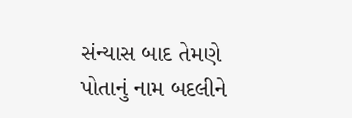સંન્યાસ બાદ તેમણે પોતાનું નામ બદલીને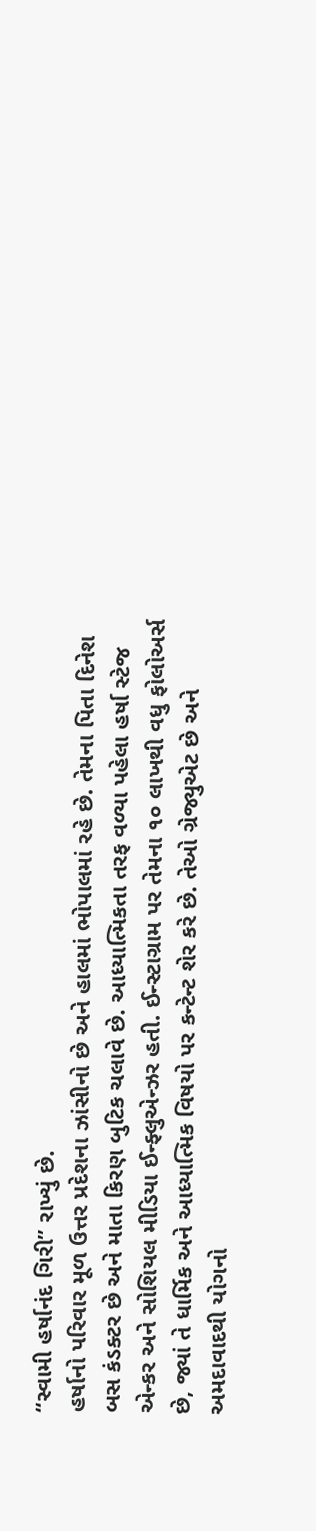“સ્વામી હર્ષાનંદ ગિરી” રાખ્યું છે.
હર્ષાનો પરિવાર મૂળ ઉત્તર પ્રદેશના ઝાંસીનો છે અને હાલમાં ભોપાલમાં રહે છે. તેમના પિતા દિનેશ બસ કંડક્ટર છે અને માતા કિરણ બુટિક ચલાવે છે. આધ્યાત્મિકતા તરફ વળ્યા પહેલા હર્ષા સ્ટેજ એન્કર અને સોશિયલ મીડિયા ઈન્ફ્લુએન્ઝર હતી. ઈન્સ્ટાગ્રામ પર તેમના ૧૦ લાખથી વધુ ફોલોઅર્સ છે, જ્યાં તે ધાર્મિક અને આધ્યાત્મિક વિષયો પર કન્ટેન્ટ શેર કરે છે. તેઓ ગ્રેજ્યુએટ છે અને અમદાવાદથી યોગનો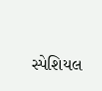સ્પેશિયલ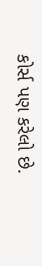કોર્સ પણ કરેલો છે.